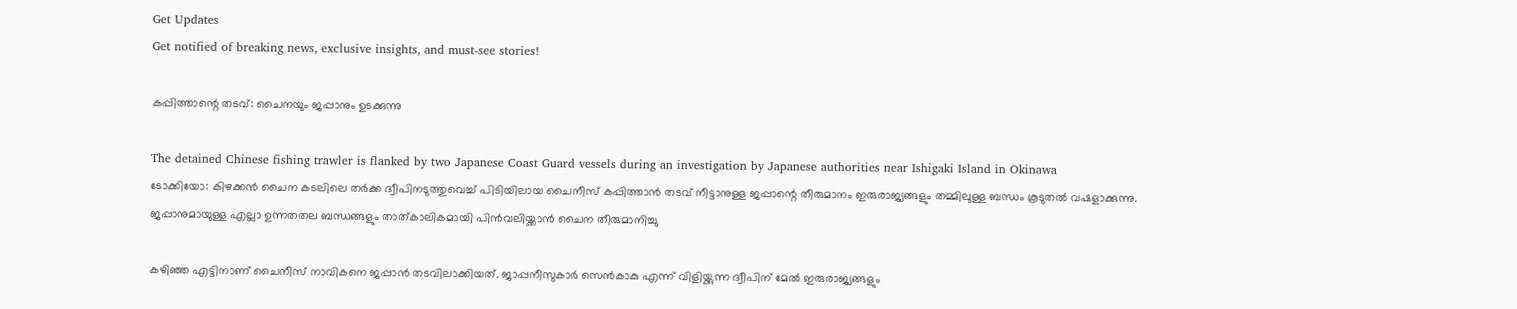Get Updates
Get notified of breaking news, exclusive insights, and must-see stories!

കപ്പിത്താന്റെ തടവ്: ചൈനയും ജപ്പാനും ഉടക്കുന്നു

The detained Chinese fishing trawler is flanked by two Japanese Coast Guard vessels during an investigation by Japanese authorities near Ishigaki Island in Okinawa
ടോക്കിയോ: കിഴക്കന്‍ ചൈന കടലിലെ തര്‍ക്ക ദ്വീപിനടുത്തുവെച്ച് പിടിയിലായ ചൈനീസ് കപ്പിത്താന്‍ തടവ് നീട്ടാനുള്ള ജപ്പാന്റെ തീരുമാനം ഇരുരാജ്യങ്ങളും തമ്മിലുള്ള ബന്ധം കൂടുതല്‍ വഷളാക്കുന്നു. ജപ്പാനുമായുള്ള എല്ലാ ഉന്നതതല ബന്ധങ്ങളും താത്കാലികമായി പിന്‍വലിയ്ക്കാന്‍ ചൈന തീരുമാനിച്ചു

കഴിഞ്ഞ എട്ടിനാണ് ചൈനീസ് നാവികനെ ജപ്പാന്‍ തടവിലാക്കിയത്. ജാപ്പനീസുകാര്‍ സെന്‍കാകു എന്ന് വിളിയ്ക്കുന്ന ദ്വീപിന് മേല്‍ ഇരുരാജ്യങ്ങളും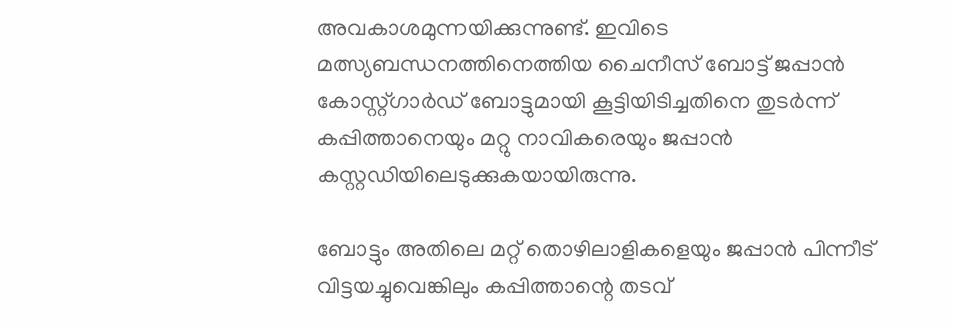അവകാശമുന്നയിക്കുന്നുണ്ട്. ഇവിടെ മത്സ്യബന്ധനത്തിനെത്തിയ ചൈനീസ് ബോട്ട് ജപ്പാന്‍ കോസ്റ്റ്ഗാര്‍ഡ് ബോട്ടുമായി കൂട്ടിയിടിച്ചതിനെ തുടര്‍ന്ന് കപ്പിത്താനെയും മറ്റു നാവികരെയും ജപ്പാന്‍ കസ്റ്റഡിയിലെടുക്കുകയായിരുന്നു.

ബോട്ടും അതിലെ മറ്റ് തൊഴിലാളികളെയും ജപ്പാന്‍ പിന്നീട് വിട്ടയച്ചുവെങ്കിലും കപ്പിത്താന്റെ തടവ്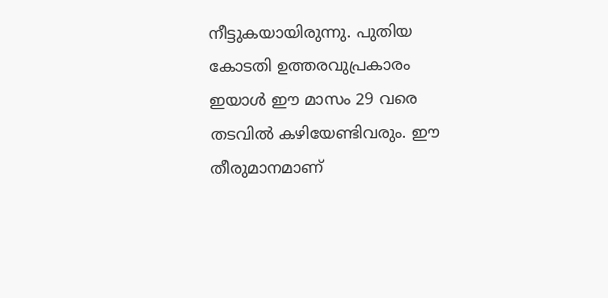നീട്ടുകയായിരുന്നു. പുതിയ കോടതി ഉത്തരവുപ്രകാരം ഇയാള്‍ ഈ മാസം 29 വരെ തടവില്‍ കഴിയേണ്ടിവരും. ഈ തീരുമാനമാണ്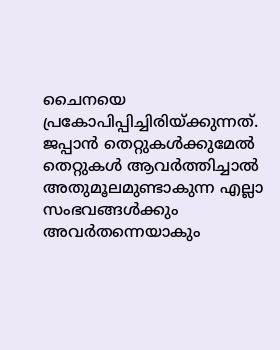ചൈനയെ പ്രകോപിപ്പിച്ചിരിയ്ക്കുന്നത്. ജപ്പാന്‍ തെറ്റുകള്‍ക്കുമേല്‍ തെറ്റുകള്‍ ആവര്‍ത്തിച്ചാല്‍ അതുമൂലമുണ്ടാകുന്ന എല്ലാ സംഭവങ്ങള്‍ക്കും അവര്‍തന്നെയാകും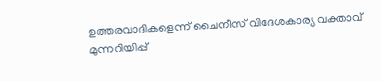ഉത്തരവാദികളെന്ന് ചൈനീസ് വിദേശകാര്യ വക്താവ് മുന്നറിയിപ്പ്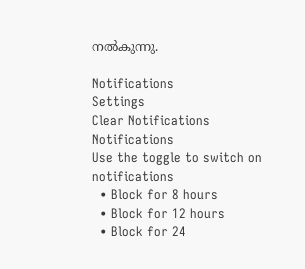നല്‍കുന്നു.

Notifications
Settings
Clear Notifications
Notifications
Use the toggle to switch on notifications
  • Block for 8 hours
  • Block for 12 hours
  • Block for 24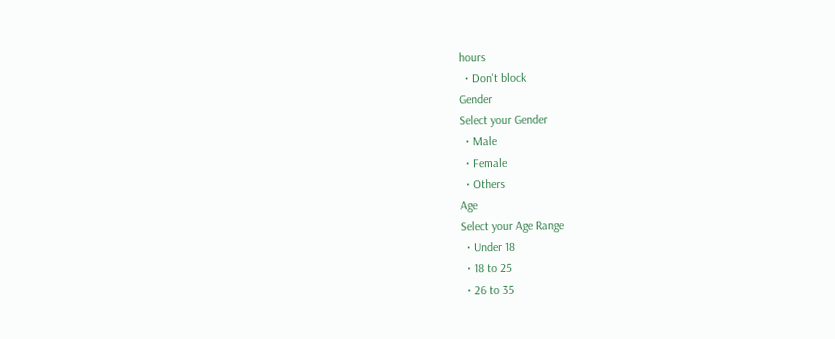hours
  • Don't block
Gender
Select your Gender
  • Male
  • Female
  • Others
Age
Select your Age Range
  • Under 18
  • 18 to 25
  • 26 to 35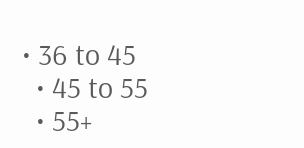• 36 to 45
  • 45 to 55
  • 55+